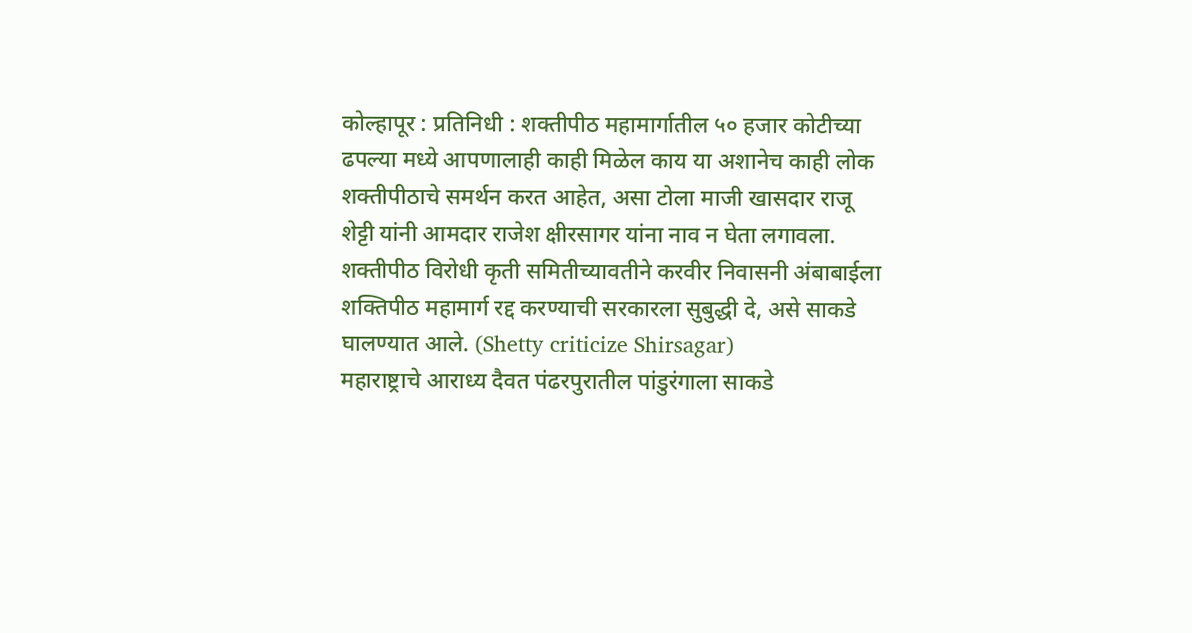कोल्हापूर : प्रतिनिधी : शक्तीपीठ महामार्गातील ५० हजार कोटीच्या ढपल्या मध्ये आपणालाही काही मिळेल काय या अशानेच काही लोक शक्तीपीठाचे समर्थन करत आहेत, असा टोला माजी खासदार राजू शेट्टी यांनी आमदार राजेश क्षीरसागर यांना नाव न घेता लगावला. शक्तीपीठ विरोधी कृती समितीच्यावतीने करवीर निवासनी अंबाबाईला शक्तिपीठ महामार्ग रद्द करण्याची सरकारला सुबुद्धी दे, असे साकडे घालण्यात आले. (Shetty criticize Shirsagar)
महाराष्ट्राचे आराध्य दैवत पंढरपुरातील पांडुरंगाला साकडे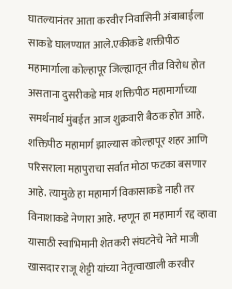घातल्यानंतर आता करवीर निवासिनी अंबाबाईला साकडे घालण्यात आले.एकीकडे शक्तीपीठ महामार्गाला कोल्हापूर जिल्ह्यातून तीव्र विरोध होत असताना दुसरीकडे मात्र शक्तिपीठ महामार्गाच्या समर्थनार्थ मुंबईत आज शुक्रवारी बैठक होत आहे. शक्तिपीठ महामार्ग झाल्यास कोल्हापूर शहर आणि परिसराला महापुराचा सर्वात मोठा फटका बसणार आहे. त्यामुळे हा महामार्ग विकासाकडे नाही तर विनाशाकडे नेणारा आहे. म्हणून हा महामार्ग रद्द व्हावा यासाठी स्वाभिमानी शेतकरी संघटनेचे नेते माजी खासदार राजू शेट्टी यांच्या नेतृत्वाखाली करवीर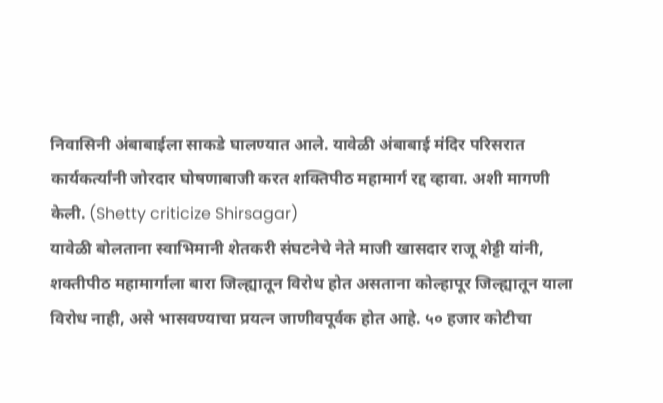निवासिनी अंबाबाईला साकडे घालण्यात आले. यावेळी अंबाबाई मंदिर परिसरात कार्यकर्त्यांनी जोरदार घोषणाबाजी करत शक्तिपीठ महामार्ग रद्द व्हावा. अशी मागणी केली. (Shetty criticize Shirsagar)
यावेळी बोलताना स्वाभिमानी शेतकरी संघटनेचे नेते माजी खासदार राजू शेट्टी यांनी, शक्तीपीठ महामार्गाला बारा जिल्ह्यातून विरोध होत असताना कोल्हापूर जिल्ह्यातून याला विरोध नाही, असे भासवण्याचा प्रयत्न जाणीवपूर्वक होत आहे. ५० हजार कोटीचा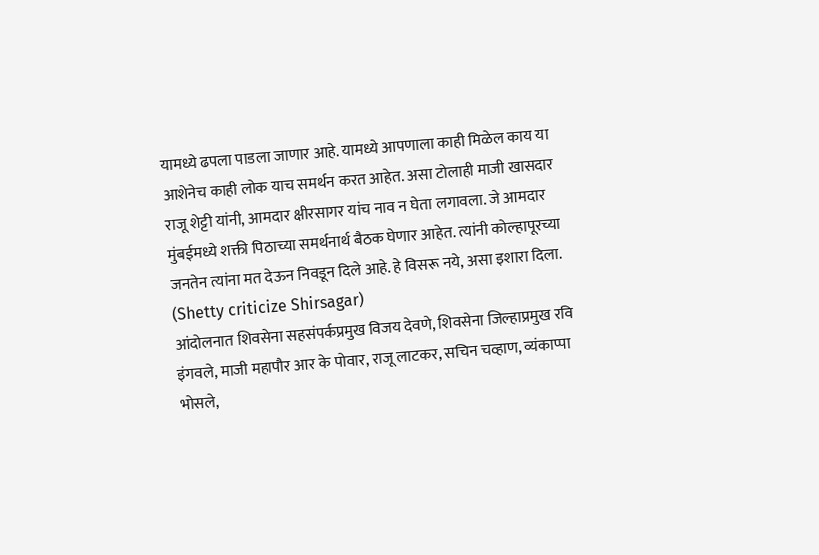यामध्ये ढपला पाडला जाणार आहे. यामध्ये आपणाला काही मिळेल काय या आशेनेच काही लोक याच समर्थन करत आहेत. असा टोलाही माजी खासदार राजू शेट्टी यांनी, आमदार क्षीरसागर यांच नाव न घेता लगावला. जे आमदार मुंबईमध्ये शक्ती पिठाच्या समर्थनार्थ बैठक घेणार आहेत. त्यांनी कोल्हापूरच्या जनतेन त्यांना मत देऊन निवडून दिले आहे. हे विसरू नये, असा इशारा दिला. (Shetty criticize Shirsagar)
आंदोलनात शिवसेना सहसंपर्कप्रमुख विजय देवणे, शिवसेना जिल्हाप्रमुख रवि इंगवले, माजी महापौर आर के पोवार, राजू लाटकर, सचिन चव्हाण, व्यंकाप्पा भोसले,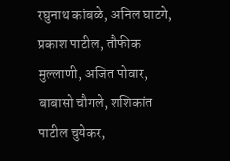रघुनाथ कांबळे, अनिल घाटगे, प्रकाश पाटील, तौफीक मुल्लाणी, अजित पोवार, बाबासो चौगले, शशिकांत पाटील चुयेकर,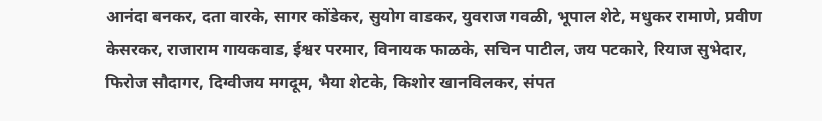आनंदा बनकर, दता वारके, सागर कोंडेकर, सुयोग वाडकर, युवराज गवळी, भूपाल शेटे, मधुकर रामाणे, प्रवीण केसरकर, राजाराम गायकवाड, ईश्वर परमार, विनायक फाळके, सचिन पाटील, जय पटकारे, रियाज सुभेदार, फिरोज सौदागर, दिग्वीजय मगदूम, भैया शेटके, किशोर खानविलकर, संपत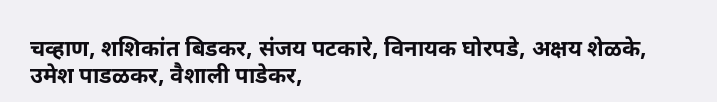चव्हाण, शशिकांत बिडकर, संजय पटकारे, विनायक घोरपडे, अक्षय शेळके, उमेश पाडळकर, वैशाली पाडेकर,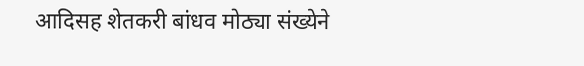आदिसह शेतकरी बांधव मोठ्या संख्येने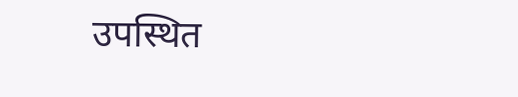उपस्थित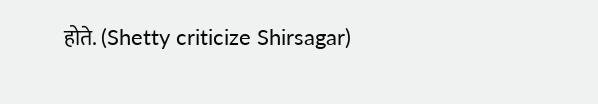होते. (Shetty criticize Shirsagar)